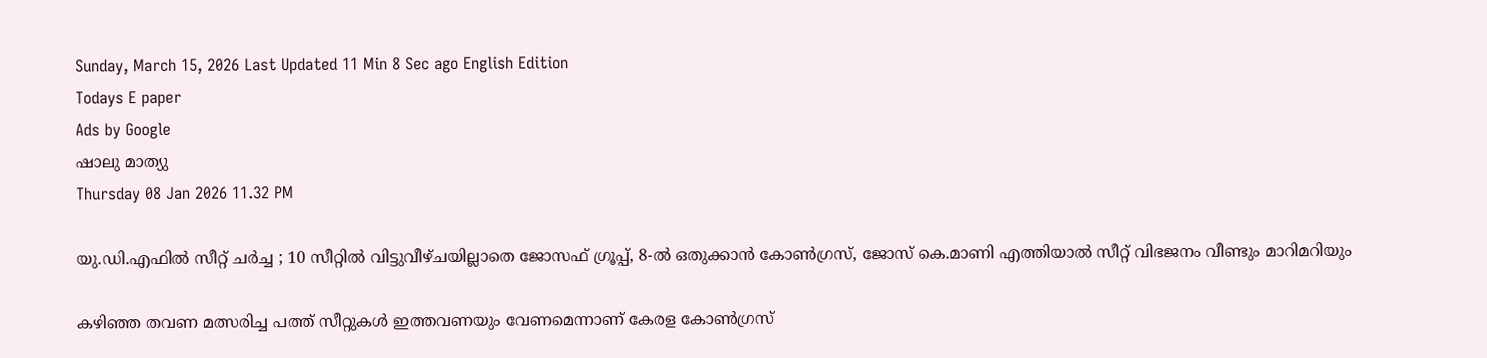Sunday, March 15, 2026 Last Updated 11 Min 8 Sec ago English Edition
Todays E paper
Ads by Google
ഷാലു മാത്യു
Thursday 08 Jan 2026 11.32 PM

യു.ഡി.എഫില്‍ സീറ്റ് ചര്‍ച്ച ; 10 സീറ്റില്‍ വിട്ടുവീഴ്‌ചയില്ലാതെ ജോസഫ്‌ ഗ്രൂപ്പ്‌, 8-ല്‍ ഒതുക്കാന്‍ കോണ്‍ഗ്രസ്‌, ജോസ് കെ.മാണി എത്തിയാല്‍ സീറ്റ് വിഭജനം വീണ്ടും മാറിമറിയും

കഴിഞ്ഞ തവണ മത്സരിച്ച പത്ത്‌ സീറ്റുകള്‍ ഇത്തവണയും വേണമെന്നാണ്‌ കേരള കോണ്‍ഗ്രസ്‌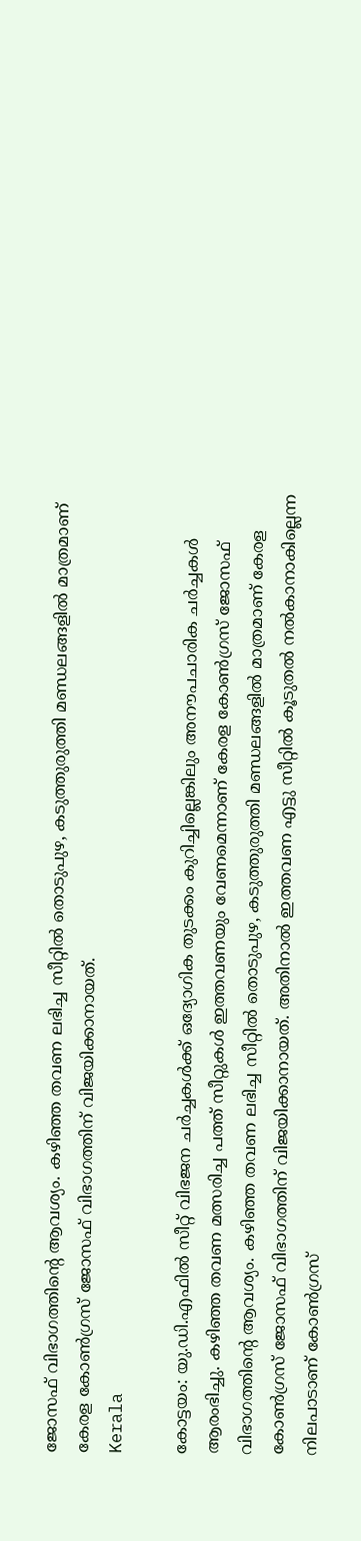ജോസഫ്‌ വിഭാഗത്തിന്റെ ആവശ്യം. കഴിഞ്ഞ തവണ ലഭിച്ച സീറ്റില്‍ തൊടുപുഴ, കടുത്തുരുത്തി മണ്ഡലങ്ങളില്‍ മാത്രമാണ്‌ കേരള കോണ്‍ഗ്രസ്‌ ജോസഫ്‌ വിഭാഗത്തിന്‌ വിജയിക്കാനായത്‌.
Kerala

കോട്ടയം: യു.ഡി.എഫില്‍ സീറ്റ്‌ വിഭജന ചര്‍ച്ചകള്‍ക്ക്‌ ഒദ്യോഗിക തുടക്കം കുറിച്ചില്ലെങ്കിലും അനൗപചാരിക ചര്‍ച്ചകള്‍ ആരംഭിച്ചു. കഴിഞ്ഞ തവണ മത്സരിച്ച പത്ത്‌ സീറ്റുകള്‍ ഇത്തവണയും വേണമെന്നാണ്‌ കേരള കോണ്‍ഗ്രസ്‌ ജോസഫ്‌ വിഭാഗത്തിന്റെ ആവശ്യം. കഴിഞ്ഞ തവണ ലഭിച്ച സീറ്റില്‍ തൊടുപുഴ, കടുത്തുരുത്തി മണ്ഡലങ്ങളില്‍ മാത്രമാണ്‌ കേരള കോണ്‍ഗ്രസ്‌ ജോസഫ്‌ വിഭാഗത്തിന്‌ വിജയിക്കാനായത്‌. അതിനാല്‍ ഇത്തവണ എട്ടു സീറ്റില്‍ കൂടുതല്‍ നല്‍കാനാകില്ലെന്ന നിലപാടാണ്‌ കോണ്‍ഗ്രസ്‌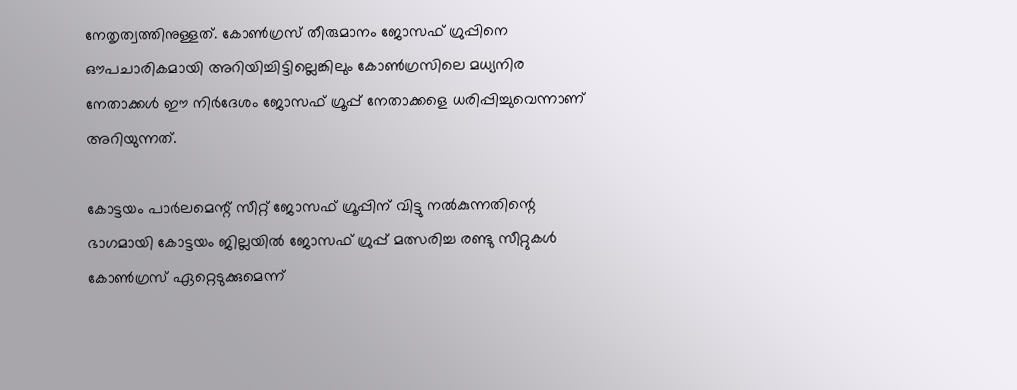നേതൃത്വത്തിനുള്ളത്‌. കോണ്‍ഗ്രസ്‌ തീരുമാനം ജോസഫ്‌ ഗ്രുപ്പിനെ ഔപചാരികമായി അറിയിച്ചിട്ടില്ലെങ്കിലും കോണ്‍ഗ്രസിലെ മധ്യനിര നേതാക്കള്‍ ഈ നിര്‍ദേശം ജോസഫ്‌ ഗ്രൂപ്പ്‌ നേതാക്കളെ ധരിപ്പിച്ചുവെന്നാണ്‌ അറിയുന്നത്‌.

കോട്ടയം പാര്‍ലമെന്റ്‌ സീറ്റ്‌ ജോസഫ്‌ ഗ്രൂപ്പിന്‌ വിട്ടു നല്‍കുന്നതിന്റെ ഭാഗമായി കോട്ടയം ജില്ലയില്‍ ജോസഫ്‌ ഗ്രുപ്പ്‌ മത്സരിച്ച രണ്ടു സീറ്റുകള്‍ കോണ്‍ഗ്രസ്‌ ഏറ്റെടുക്കുമെന്ന്‌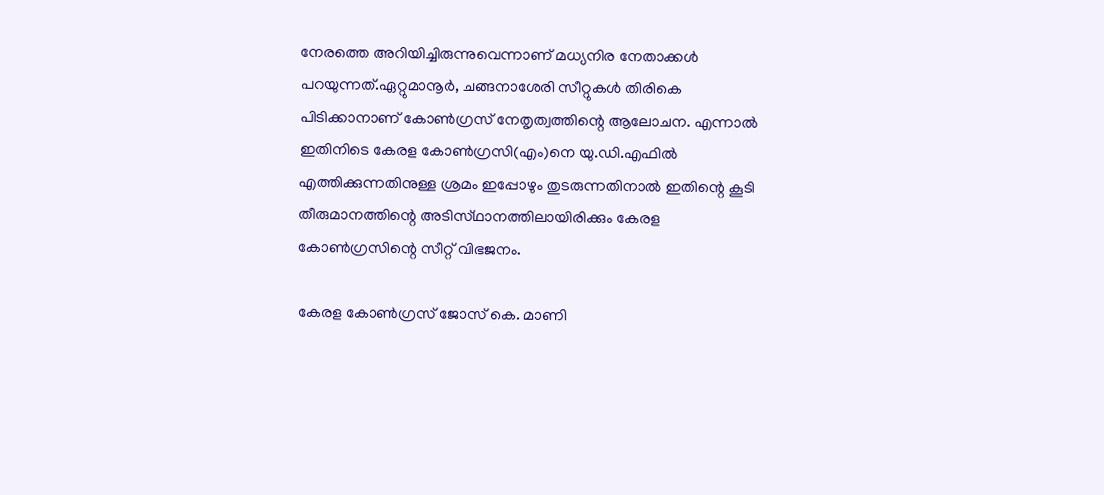നേരത്തെ അറിയിച്ചിരുന്നുവെന്നാണ്‌ മധ്യനിര നേതാക്കള്‍ പറയുന്നത്‌.ഏറ്റുമാനൂര്‍, ചങ്ങനാശേരി സീറ്റുകള്‍ തിരികെ പിടിക്കാനാണ്‌ കോണ്‍ഗ്രസ്‌ നേതൃത്വത്തിന്റെ ആലോചന. എന്നാല്‍ ഇതിനിടെ കേരള കോണ്‍ഗ്രസി(എം)നെ യു.ഡി.എഫില്‍ എത്തിക്കുന്നതിനുള്ള ശ്രമം ഇപ്പോഴും തുടരുന്നതിനാല്‍ ഇതിന്റെ കൂടി തീരുമാനത്തിന്റെ അടിസ്‌ഥാനത്തിലായിരിക്കും കേരള കോണ്‍ഗ്രസിന്റെ സീറ്റ്‌ വിഭജനം.

കേരള കോണ്‍ഗ്രസ്‌ ജോസ്‌ കെ. മാണി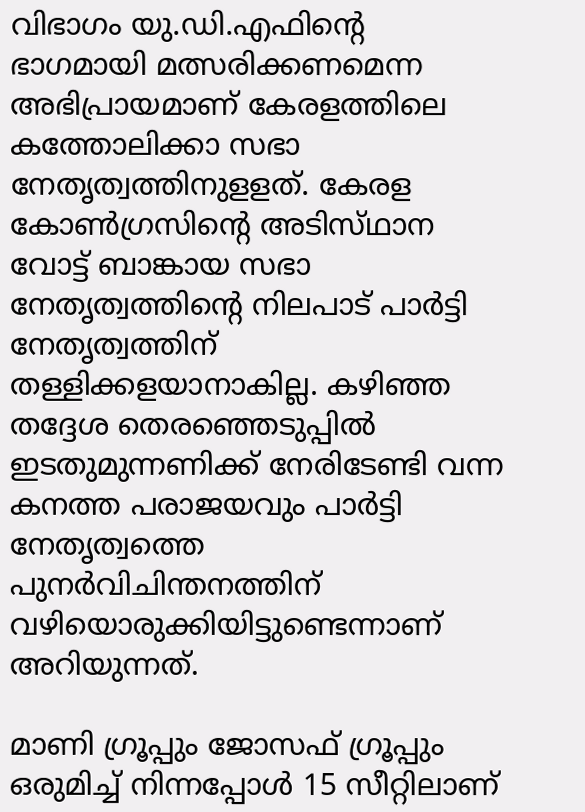വിഭാഗം യു.ഡി.എഫിന്റെ ഭാഗമായി മത്സരിക്കണമെന്ന അഭിപ്രായമാണ്‌ കേരളത്തിലെ കത്തോലിക്കാ സഭാ നേതൃത്വത്തിനുളളത്‌. കേരള കോണ്‍ഗ്രസിന്റെ അടിസ്‌ഥാന വോട്ട്‌ ബാങ്കായ സഭാ നേതൃത്വത്തിന്റെ നിലപാട്‌ പാര്‍ട്ടി നേതൃത്വത്തിന്‌ തള്ളിക്കളയാനാകില്ല. കഴിഞ്ഞ തദ്ദേശ തെരഞ്ഞെടുപ്പില്‍ ഇടതുമുന്നണിക്ക്‌ നേരിടേണ്ടി വന്ന കനത്ത പരാജയവും പാര്‍ട്ടി നേതൃത്വത്തെ പുനര്‍വിചിന്തനത്തിന്‌ വഴിയൊരുക്കിയിട്ടുണ്ടെന്നാണ്‌ അറിയുന്നത്‌.

മാണി ഗ്രൂപ്പും ജോസഫ്‌ ഗ്രൂപ്പും ഒരുമിച്ച്‌ നിന്നപ്പോള്‍ 15 സീറ്റിലാണ്‌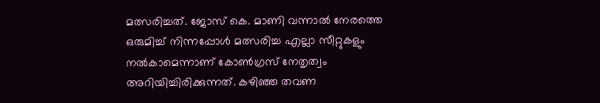മത്സരിച്ചത്‌. ജോസ്‌ കെ. മാണി വന്നാല്‍ നേരത്തെ ഒരുമിച്ച്‌ നിന്നപ്പോള്‍ മത്സരിച്ച എല്ലാ സീറ്റുകളും നല്‍കാമെന്നാണ്‌ കോണ്‍ഗ്രസ്‌ നേതൃത്വം അറിയിച്ചിരിക്കുന്നത്‌. കഴിഞ്ഞ തവണ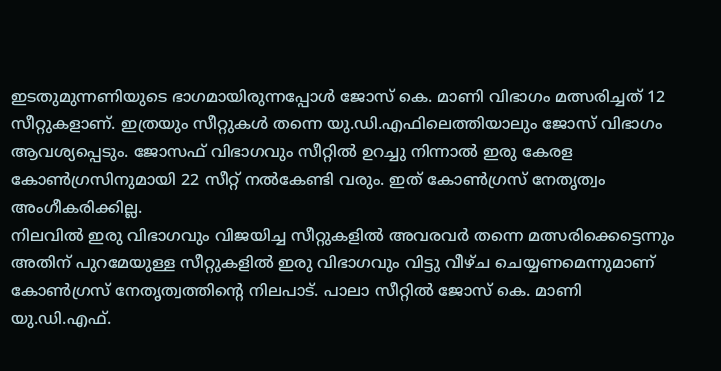ഇടതുമുന്നണിയുടെ ഭാഗമായിരുന്നപ്പോള്‍ ജോസ്‌ കെ. മാണി വിഭാഗം മത്സരിച്ചത്‌ 12 സീറ്റുകളാണ്‌. ഇത്രയും സീറ്റുകള്‍ തന്നെ യു.ഡി.എഫിലെത്തിയാലും ജോസ്‌ വിഭാഗം ആവശ്യപ്പെടും. ജോസഫ്‌ വിഭാഗവും സീറ്റില്‍ ഉറച്ചു നിന്നാല്‍ ഇരു കേരള കോണ്‍ഗ്രസിനുമായി 22 സീറ്റ്‌ നല്‍കേണ്ടി വരും. ഇത്‌ കോണ്‍ഗ്രസ്‌ നേതൃത്വം അംഗീകരിക്കില്ല.
നിലവില്‍ ഇരു വിഭാഗവും വിജയിച്ച സീറ്റുകളില്‍ അവരവര്‍ തന്നെ മത്സരിക്കെട്ടെന്നും അതിന്‌ പുറമേയുള്ള സീറ്റുകളില്‍ ഇരു വിഭാഗവും വിട്ടു വീഴ്‌ച ചെയ്യണമെന്നുമാണ്‌ കോണ്‍ഗ്രസ്‌ നേതൃത്വത്തിന്റെ നിലപാട്‌. പാലാ സീറ്റില്‍ ജോസ്‌ കെ. മാണി യു.ഡി.എഫ്‌.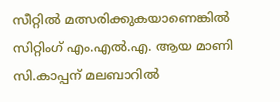സീറ്റില്‍ മത്സരിക്കുകയാണെങ്കില്‍ സിറ്റിംഗ്‌ എം.എല്‍.എ. ആയ മാണി സി.കാപ്പന്‌ മലബാറില്‍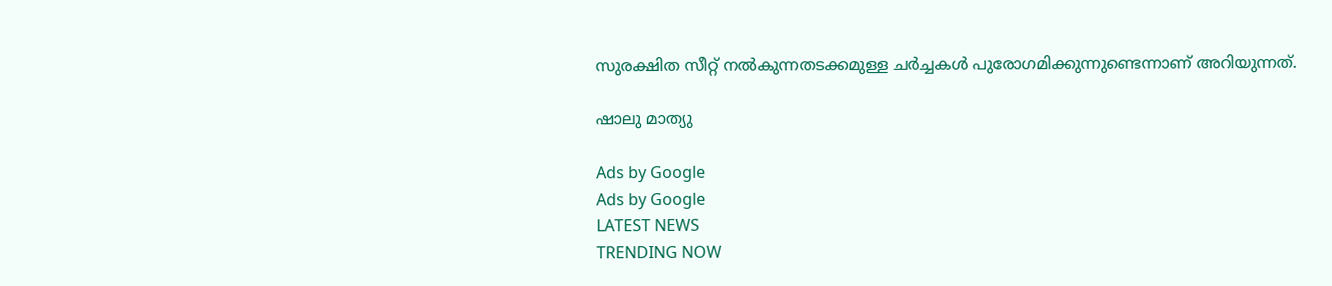സുരക്ഷിത സീറ്റ്‌ നല്‍കുന്നതടക്കമുള്ള ചര്‍ച്ചകള്‍ പുരോഗമിക്കുന്നുണ്ടെന്നാണ്‌ അറിയുന്നത്‌.

ഷാലു മാത്യു

Ads by Google
Ads by Google
LATEST NEWS
TRENDING NOW